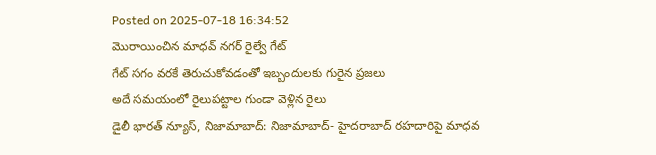Posted on 2025-07-18 16:34:52
మొరాయించిన మాధవ్ నగర్ రైల్వే గేట్
గేట్ సగం వరకే తెరుచుకోవడంతో ఇబ్బందులకు గురైన ప్రజలు
అదే సమయంలో రైలుపట్టాల గుండా వెళ్లిన రైలు
డైలీ భారత్ న్యూస్, నిజామాబాద్: నిజామాబాద్- హైదరాబాద్ రహదారిపై మాధవ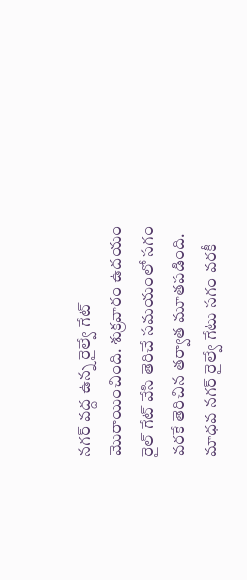నగర్ వద్ద ఉన్న రైల్వే గేట్ మొరాయించింది. శుక్రవారం ఉదయం రైల్ గేట్ వేసి తెరిచే సమయంలో సగం వరకే తెరిచిన తర్వాత మూతపడింది. మాధవ నగర్ రైల్వే గేటు సగం వరకీ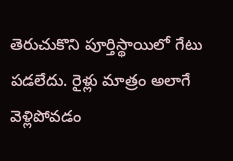తెరుచుకొని పూర్తిస్థాయిలో గేటు పడలేదు. రైళ్లు మాత్రం అలాగే వెళ్లిపోవడం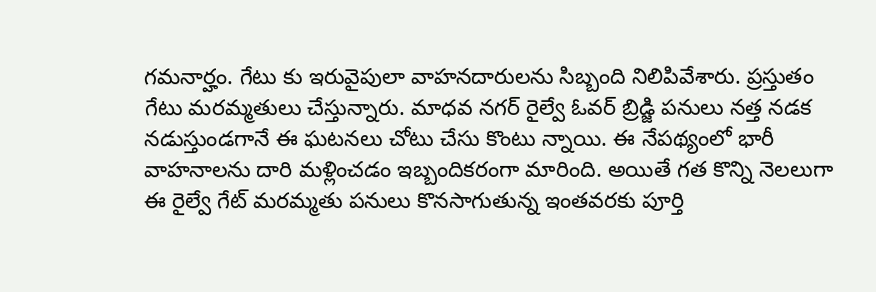గమనార్హం. గేటు కు ఇరువైపులా వాహనదారులను సిబ్బంది నిలిపివేశారు. ప్రస్తుతం గేటు మరమ్మతులు చేస్తున్నారు. మాధవ నగర్ రైల్వే ఓవర్ బ్రిడ్జి పనులు నత్త నడక నడుస్తుండగానే ఈ ఘటనలు చోటు చేసు కొంటు న్నాయి. ఈ నేపథ్యంలో భారీ వాహనాలను దారి మళ్లించడం ఇబ్బందికరంగా మారింది. అయితే గత కొన్ని నెలలుగా ఈ రైల్వే గేట్ మరమ్మతు పనులు కొనసాగుతున్న ఇంతవరకు పూర్తి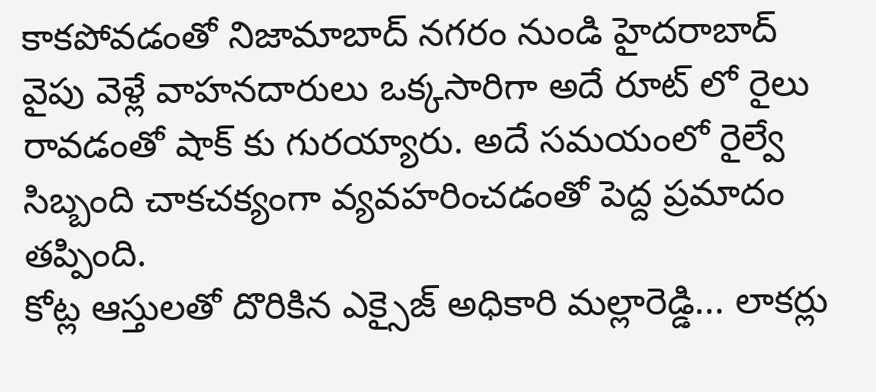కాకపోవడంతో నిజామాబాద్ నగరం నుండి హైదరాబాద్ వైపు వెళ్లే వాహనదారులు ఒక్కసారిగా అదే రూట్ లో రైలు రావడంతో షాక్ కు గురయ్యారు. అదే సమయంలో రైల్వే సిబ్బంది చాకచక్యంగా వ్యవహరించడంతో పెద్ద ప్రమాదం తప్పింది.
కోట్ల ఆస్తులతో దొరికిన ఎక్సైజ్ అధికారి మల్లారెడ్డి... లాకర్లు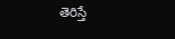తెరిస్తే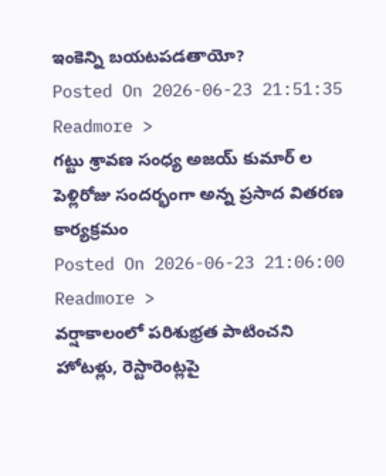ఇంకెన్ని బయటపడతాయో?
Posted On 2026-06-23 21:51:35
Readmore >
గట్టు శ్రావణ సంధ్య అజయ్ కుమార్ ల పెళ్లిరోజు సందర్భంగా అన్న ప్రసాద వితరణ కార్యక్రమం
Posted On 2026-06-23 21:06:00
Readmore >
వర్షాకాలంలో పరిశుభ్రత పాటించని హోటళ్లు, రెస్టారెంట్లపై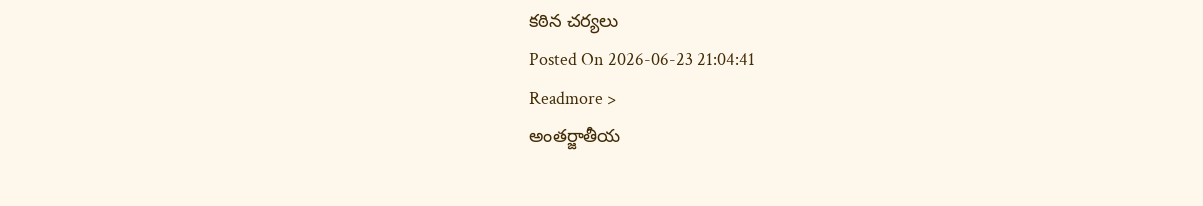కఠిన చర్యలు
Posted On 2026-06-23 21:04:41
Readmore >
అంతర్జాతీయ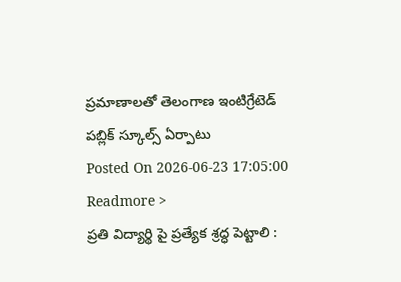ప్రమాణాలతో తెలంగాణ ఇంటిగ్రేటెడ్ పబ్లిక్ స్కూల్స్ ఏర్పాటు
Posted On 2026-06-23 17:05:00
Readmore >
ప్రతి విద్యార్థి పై ప్రత్యేక శ్రద్ధ పెట్టాలి :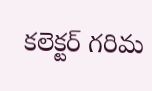కలెక్టర్ గరిమ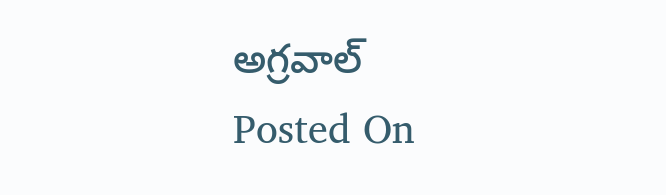అగ్రవాల్
Posted On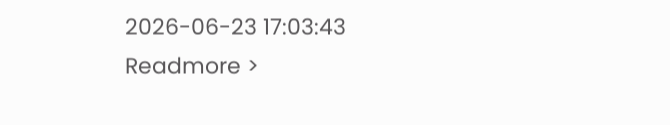2026-06-23 17:03:43
Readmore >